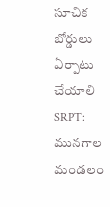సూచిక బోర్డులు ఏర్పాటు చేయాలి
SRPT: మునగాల మండలం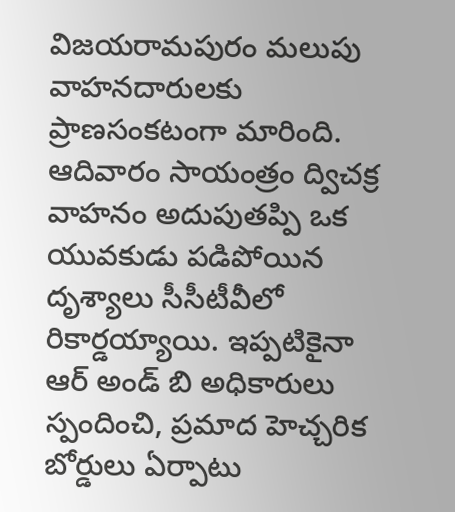విజయరామపురం మలుపు వాహనదారులకు ప్రాణసంకటంగా మారింది. ఆదివారం సాయంత్రం ద్విచక్ర వాహనం అదుపుతప్పి ఒక యువకుడు పడిపోయిన దృశ్యాలు సీసీటీవీలో రికార్డయ్యాయి. ఇప్పటికైనా ఆర్ అండ్ బి అధికారులు స్పందించి, ప్రమాద హెచ్చరిక బోర్డులు ఏర్పాటు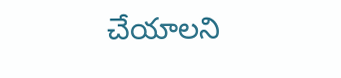చేయాలని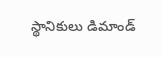స్థానికులు డిమాండ్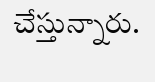చేస్తున్నారు.